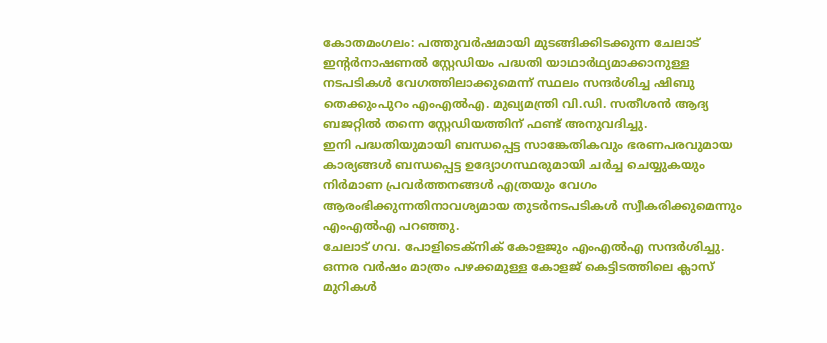കോതമംഗലം: പത്തുവർഷമായി മുടങ്ങിക്കിടക്കുന്ന ചേലാട് ഇന്റർനാഷണൽ സ്റ്റേഡിയം പദ്ധതി യാഥാർഥ്യമാക്കാനുള്ള നടപടികൾ വേഗത്തിലാക്കുമെന്ന് സ്ഥലം സന്ദർശിച്ച ഷിബു തെക്കുംപുറം എംഎൽഎ. മുഖ്യമന്ത്രി വി.ഡി. സതീശൻ ആദ്യ ബജറ്റിൽ തന്നെ സ്റ്റേഡിയത്തിന് ഫണ്ട് അനുവദിച്ചു.
ഇനി പദ്ധതിയുമായി ബന്ധപ്പെട്ട സാങ്കേതികവും ഭരണപരവുമായ കാര്യങ്ങൾ ബന്ധപ്പെട്ട ഉദ്യോഗസ്ഥരുമായി ചർച്ച ചെയ്യുകയും നിർമാണ പ്രവർത്തനങ്ങൾ എത്രയും വേഗം ആരംഭിക്കുന്നതിനാവശ്യമായ തുടർനടപടികൾ സ്വീകരിക്കുമെന്നും എംഎൽഎ പറഞ്ഞു.
ചേലാട് ഗവ. പോളിടെക്നിക് കോളജും എംഎൽഎ സന്ദർശിച്ചു. ഒന്നര വർഷം മാത്രം പഴക്കമുള്ള കോളജ് കെട്ടിടത്തിലെ ക്ലാസ് മുറികൾ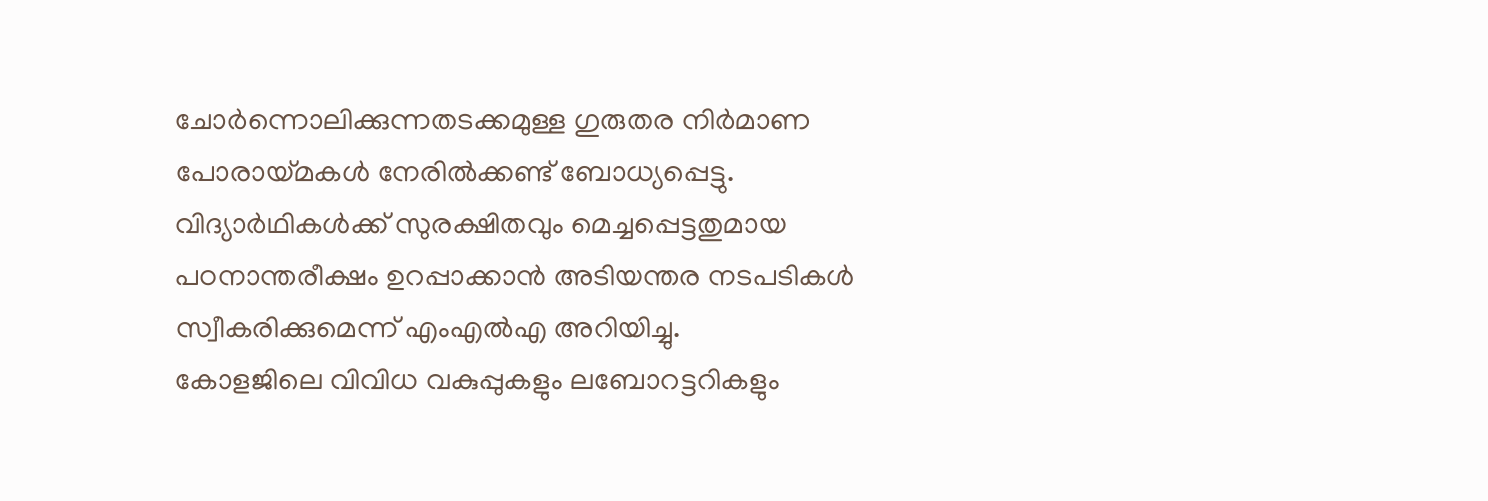ചോർന്നൊലിക്കുന്നതടക്കമുള്ള ഗുരുതര നിർമാണ പോരായ്മകൾ നേരിൽക്കണ്ട് ബോധ്യപ്പെട്ടു. വിദ്യാർഥികൾക്ക് സുരക്ഷിതവും മെച്ചപ്പെട്ടതുമായ പഠനാന്തരീക്ഷം ഉറപ്പാക്കാൻ അടിയന്തര നടപടികൾ സ്വീകരിക്കുമെന്ന് എംഎൽഎ അറിയിച്ചു.
കോളജിലെ വിവിധ വകുപ്പുകളും ലബോറട്ടറികളും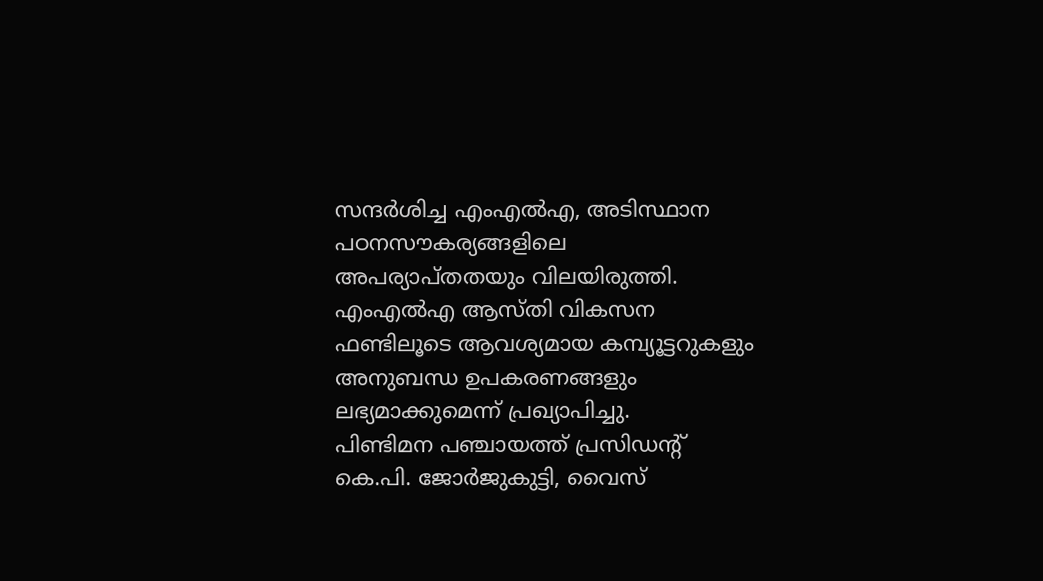സന്ദർശിച്ച എംഎൽഎ, അടിസ്ഥാന പഠനസൗകര്യങ്ങളിലെ അപര്യാപ്തതയും വിലയിരുത്തി. എംഎൽഎ ആസ്തി വികസന ഫണ്ടിലൂടെ ആവശ്യമായ കമ്പ്യൂട്ടറുകളും അനുബന്ധ ഉപകരണങ്ങളും ലഭ്യമാക്കുമെന്ന് പ്രഖ്യാപിച്ചു.
പിണ്ടിമന പഞ്ചായത്ത് പ്രസിഡന്റ് കെ.പി. ജോർജുകുട്ടി, വൈസ്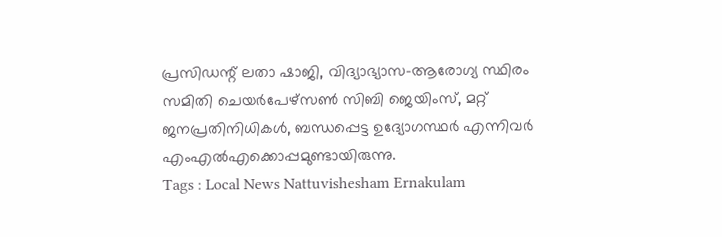പ്രസിഡന്റ് ലതാ ഷാജി, വിദ്യാഭ്യാസ-ആരോഗ്യ സ്ഥിരം സമിതി ചെയർപേഴ്സൺ സിബി ജെയിംസ്, മറ്റ് ജനപ്രതിനിധികൾ, ബന്ധപ്പെട്ട ഉദ്യോഗസ്ഥർ എന്നിവർ എംഎൽഎക്കൊപ്പമുണ്ടായിരുന്നു.
Tags : Local News Nattuvishesham Ernakulam